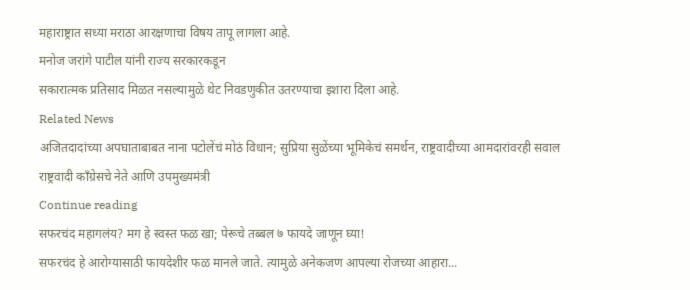महाराष्ट्रात सध्या मराठा आरक्षणाचा विषय तापू लागला आहे.
मनोज जरांगे पाटील यांनी राज्य सरकारकडून
सकारात्मक प्रतिसाद मिळत नसल्यामुळे थेट निवडणुकीत उतरण्याचा इशारा दिला आहे.
Related News
अजितदादांच्या अपघाताबाबत नाना पटोलेंचं मोठं विधान; सुप्रिया सुळेंच्या भूमिकेचं समर्थन, राष्ट्रवादीच्या आमदारांवरही सवाल
राष्ट्रवादी काँग्रेसचे नेते आणि उपमुख्यमंत्री
Continue reading
सफरचंद महागलंय? मग हे स्वस्त फळ खा; पेरूचे तब्बल ७ फायदे जाणून घ्या!
सफरचंद हे आरोग्यासाठी फायदेशीर फळ मानले जाते. त्यामुळे अनेकजण आपल्या रोजच्या आहारा...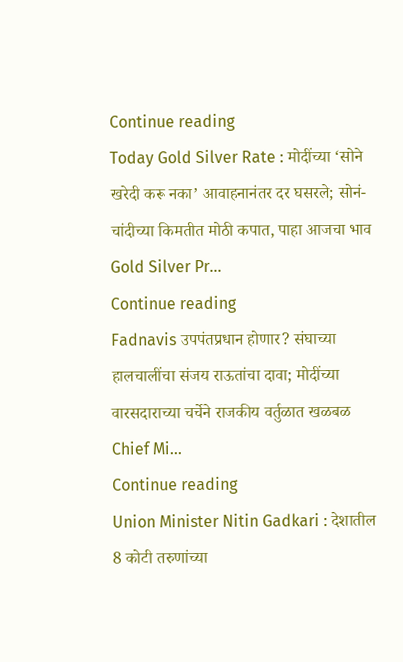Continue reading
Today Gold Silver Rate : मोदींच्या ‘सोने खरेदी करू नका’ आवाहनानंतर दर घसरले; सोनं-चांदीच्या किमतीत मोठी कपात, पाहा आजचा भाव
Gold Silver Pr...
Continue reading
Fadnavis उपपंतप्रधान होणार? संघाच्या हालचालींचा संजय राऊतांचा दावा; मोदींच्या वारसदाराच्या चर्चेने राजकीय वर्तुळात खळबळ
Chief Mi...
Continue reading
Union Minister Nitin Gadkari : देशातील 8 कोटी तरुणांच्या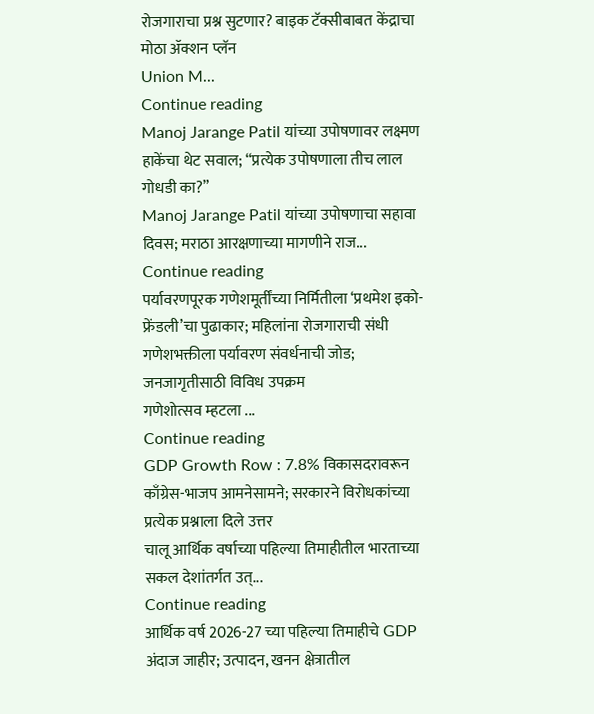रोजगाराचा प्रश्न सुटणार? बाइक टॅक्सीबाबत केंद्राचा मोठा ॲक्शन प्लॅन
Union M...
Continue reading
Manoj Jarange Patil यांच्या उपोषणावर लक्ष्मण हाकेंचा थेट सवाल; “प्रत्येक उपोषणाला तीच लाल गोधडी का?”
Manoj Jarange Patil यांच्या उपोषणाचा सहावा दिवस; मराठा आरक्षणाच्या मागणीने राज...
Continue reading
पर्यावरणपूरक गणेशमूर्तींच्या निर्मितीला ‘प्रथमेश इको-फ्रेंडली’चा पुढाकार; महिलांना रोजगाराची संधी
गणेशभक्तीला पर्यावरण संवर्धनाची जोड; जनजागृतीसाठी विविध उपक्रम
गणेशोत्सव म्हटला ...
Continue reading
GDP Growth Row : 7.8% विकासदरावरून काँग्रेस-भाजप आमनेसामने; सरकारने विरोधकांच्या प्रत्येक प्रश्नाला दिले उत्तर
चालू आर्थिक वर्षाच्या पहिल्या तिमाहीतील भारताच्या सकल देशांतर्गत उत्...
Continue reading
आर्थिक वर्ष 2026-27 च्या पहिल्या तिमाहीचे GDP अंदाज जाहीर; उत्पादन, खनन क्षेत्रातील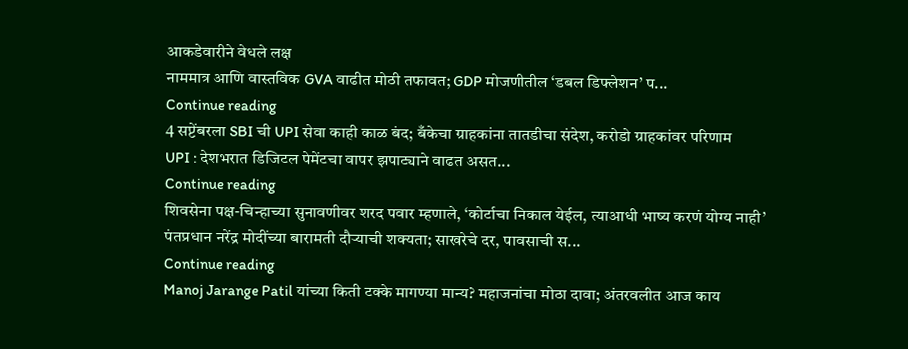आकडेवारीने वेधले लक्ष
नाममात्र आणि वास्तविक GVA वाढीत मोठी तफावत; GDP मोजणीतील ‘डबल डिफ्लेशन’ प...
Continue reading
4 सप्टेंबरला SBI ची UPI सेवा काही काळ बंद; बँकेचा ग्राहकांना तातडीचा संदेश, करोडो ग्राहकांवर परिणाम
UPI : देशभरात डिजिटल पेमेंटचा वापर झपाट्याने वाढत असत...
Continue reading
शिवसेना पक्ष-चिन्हाच्या सुनावणीवर शरद पवार म्हणाले, ‘कोर्टाचा निकाल येईल, त्याआधी भाष्य करणं योग्य नाही’
पंतप्रधान नरेंद्र मोदींच्या बारामती दौऱ्याची शक्यता; साखरेचे दर, पावसाची स...
Continue reading
Manoj Jarange Patil यांच्या किती टक्के मागण्या मान्य? महाजनांचा मोठा दावा; अंतरवलीत आज काय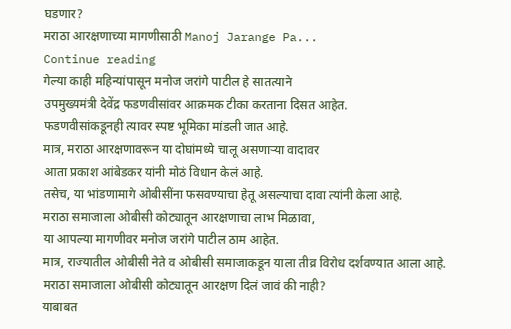घडणार?
मराठा आरक्षणाच्या मागणीसाठी Manoj Jarange Pa...
Continue reading
गेल्या काही महिन्यांपासून मनोज जरांगे पाटील हे सातत्याने
उपमुख्यमंत्री देवेंद्र फडणवीसांवर आक्रमक टीका करताना दिसत आहेत.
फडणवीसांकडूनही त्यावर स्पष्ट भूमिका मांडली जात आहे.
मात्र, मराठा आरक्षणावरून या दोघांमध्ये चालू असणाऱ्या वादावर
आता प्रकाश आंबेडकर यांनी मोठं विधान केलं आहे.
तसेच, या भांडणामागे ओबीसींना फसवण्याचा हेतू असल्याचा दावा त्यांनी केला आहे.
मराठा समाजाला ओबीसी कोट्यातून आरक्षणाचा लाभ मिळावा,
या आपल्या मागणीवर मनोज जरांगे पाटील ठाम आहेत.
मात्र, राज्यातील ओबीसी नेते व ओबीसी समाजाकडून याला तीव्र विरोध दर्शवण्यात आला आहे.
मराठा समाजाला ओबीसी कोट्यातून आरक्षण दिलं जावं की नाही?
याबाबत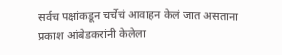सर्वच पक्षांकडून चर्चेचं आवाहन केलं जात असताना
प्रकाश आंबेडकरांनी केलेला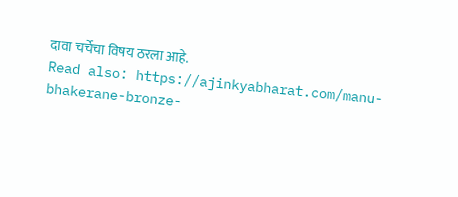दावा चर्चेचा विषय ठरला आहे.
Read also: https://ajinkyabharat.com/manu-bhakerane-bronze-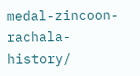medal-zincoon-rachala-history/